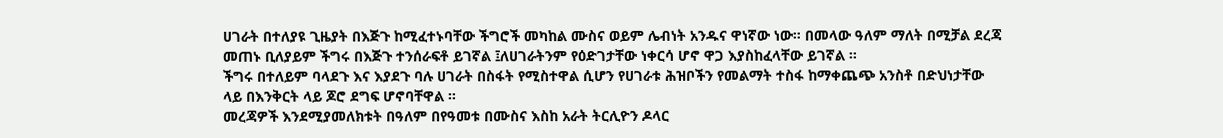ሀገራት በተለያዩ ጊዜያት በእጅጉ ከሚፈተኑባቸው ችግሮች መካከል ሙስና ወይም ሌብነት አንዱና ዋነኛው ነው። በመላው ዓለም ማለት በሚቻል ደረጃ መጠኑ ቢለያይም ችግሩ በእጅጉ ተንሰራፍቶ ይገኛል ፤ለሀገራትንም የዕድገታቸው ነቀርሳ ሆኖ ዋጋ እያስከፈላቸው ይገኛል ፡፡
ችግሩ በተለይም ባላደጉ እና እያደጉ ባሉ ሀገራት በስፋት የሚስተዋል ሲሆን የሀገራቱ ሕዝቦችን የመልማት ተስፋ ከማቀጨጭ አንስቶ በድህነታቸው ላይ በእንቅርት ላይ ጆሮ ደግፍ ሆኖባቸዋል ።
መረጃዎች እንደሚያመለክቱት በዓለም በየዓመቱ በሙስና እስከ አራት ትርሊዮን ዶላር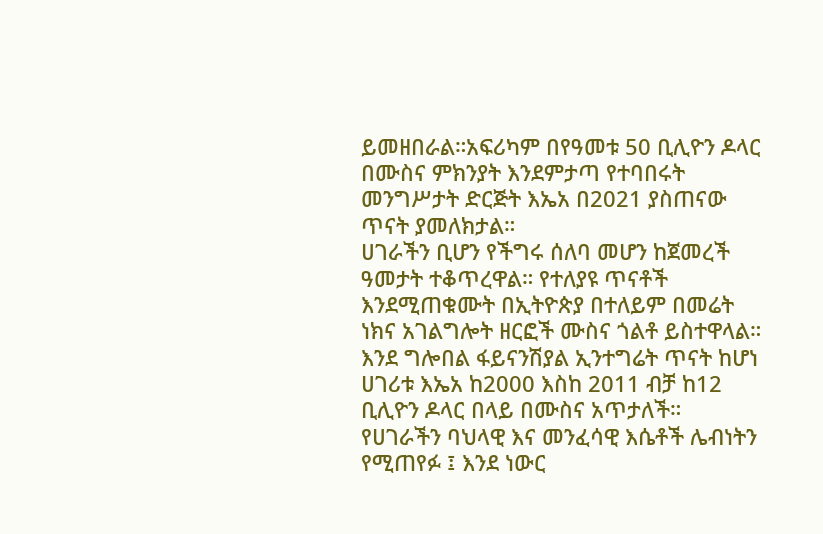ይመዘበራል።አፍሪካም በየዓመቱ 50 ቢሊዮን ዶላር በሙስና ምክንያት እንደምታጣ የተባበሩት መንግሥታት ድርጅት እኤአ በ2021 ያስጠናው ጥናት ያመለክታል።
ሀገራችን ቢሆን የችግሩ ሰለባ መሆን ከጀመረች ዓመታት ተቆጥረዋል። የተለያዩ ጥናቶች እንደሚጠቁሙት በኢትዮጵያ በተለይም በመሬት ነክና አገልግሎት ዘርፎች ሙስና ጎልቶ ይስተዋላል። እንደ ግሎበል ፋይናንሽያል ኢንተግሬት ጥናት ከሆነ ሀገሪቱ እኤአ ከ2000 እስከ 2011 ብቻ ከ12 ቢሊዮን ዶላር በላይ በሙስና አጥታለች።
የሀገራችን ባህላዊ እና መንፈሳዊ እሴቶች ሌብነትን የሚጠየፉ ፤ እንደ ነውር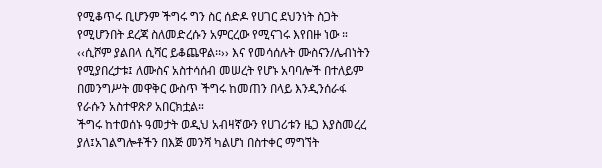የሚቆጥሩ ቢሆንም ችግሩ ግን ስር ሰድዶ የሀገር ደህንነት ስጋት የሚሆንበት ደረጃ ስለመድረሱን አምርረው የሚናገሩ እየበዙ ነው ።
‹‹ሲሾም ያልበላ ሲሻር ይቆጨዋል፡፡›› እና የመሳሰሉት ሙስናን/ሌብነትን የሚያበረታቱ፤ ለሙስና አስተሳሰብ መሠረት የሆኑ አባባሎች በተለይም በመንግሥት መዋቅር ውስጥ ችግሩ ከመጠን በላይ እንዲንሰራፋ የራሱን አስተዋጽዖ አበርክቷል።
ችግሩ ከተወሰኑ ዓመታት ወዲህ አብዛኛውን የሀገሪቱን ዜጋ እያስመረረ ያለ፤አገልግሎቶችን በእጅ መንሻ ካልሆነ በስተቀር ማግኘት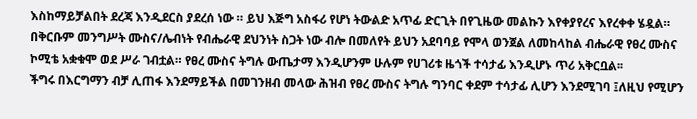እስከማይቻልበት ደረጃ እንዲደርስ ያደረሰ ነው ። ይህ እጅግ አስፋሪ የሆነ ትውልድ አጥፊ ድርጊት በየጊዜው መልኩን እየቀያየረና እየረቀቀ ሄዷል።
በቅርቡም መንግሥት ሙስና/ሌብነት የብሔራዊ ደህንነት ስጋት ነው ብሎ በመለየት ይህን አደባባይ የሞላ ወንጀል ለመከላከል ብሔራዊ የፀረ ሙስና ኮሚቴ አቋቁሞ ወደ ሥራ ገብቷል። የፀረ ሙስና ትግሉ ውጤታማ እንዲሆንም ሁሉም የሀገሪቱ ዜጎች ተሳታፊ እንዲሆኑ ጥሪ አቅርቧል፡፡
ችግሩ በእርግማን ብቻ ሊጠፋ እንደማይችል በመገንዘብ መላው ሕዝብ የፀረ ሙስና ትግሉ ግንባር ቀደም ተሳታፊ ሊሆን እንደሚገባ ፤ለዚህ የሚሆን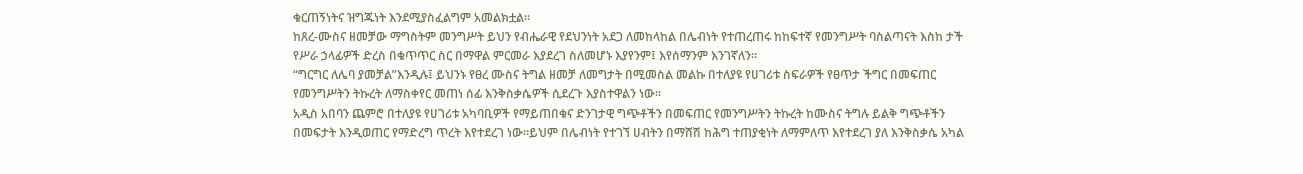ቁርጠኝነትና ዝግጁነት እንደሚያስፈልግም አመልክቷል።
ከጸረ-ሙስና ዘመቻው ማግስትም መንግሥት ይህን የብሔራዊ የደህንነት አደጋ ለመከላከል በሌብነት የተጠረጠሩ ከከፍተኛ የመንግሥት ባስልጣናት እስከ ታች የሥራ ኃላፊዎች ድረስ በቁጥጥር ስር በማዋል ምርመራ እያደረገ ስለመሆኑ እያየንም፤ እየሰማንም እንገኛለን፡፡
“ግርግር ለሌባ ያመቻል”እንዲሉ፤ ይህንኑ የፀረ ሙስና ትግል ዘመቻ ለመግታት በሚመስል መልኩ በተለያዩ የሀገሪቱ ስፍራዎች የፀጥታ ችግር በመፍጠር የመንግሥትን ትኩረት ለማስቀየር መጠነ ሰፊ እንቅስቃሴዎች ሲደረጉ እያስተዋልን ነው፡፡
አዲስ አበባን ጨምሮ በተለያዩ የሀገሪቱ አካባቢዎች የማይጠበቁና ድንገታዊ ግጭቶችን በመፍጠር የመንግሥትን ትኩረት ከሙስና ትግሉ ይልቅ ግጭቶችን በመፍታት እንዲወጠር የማድረግ ጥረት እየተደረገ ነው።ይህም በሌብነት የተገኘ ሀብትን በማሸሽ ከሕግ ተጠያቂነት ለማምለጥ እየተደረገ ያለ እንቅስቃሴ አካል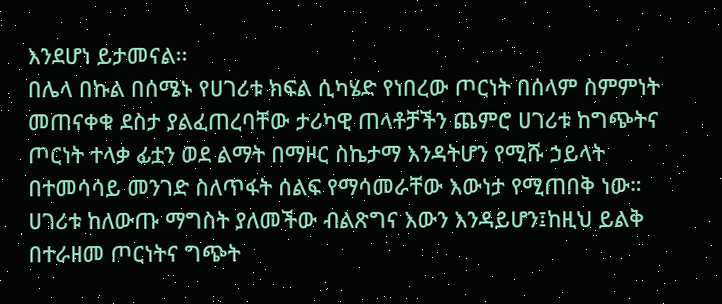እንደሆነ ይታመናል፡፡
በሌላ በኩል በሰሜኑ የሀገሪቱ ክፍል ሲካሄድ የነበረው ጦርነት በሰላም ስምምነት መጠናቀቁ ደስታ ያልፈጠረባቸው ታሪካዊ ጠላቶቻችን ጨምሮ ሀገሪቱ ከግጭትና ጦርነት ተላቃ ፊቷን ወደ ልማት በማዞር ስኬታማ እንዳትሆን የሚሹ ኃይላት በተመሳሳይ መንገድ ስለጥፋት ሰልፍ የማሳመራቸው እውነታ የሚጠበቅ ነው።
ሀገሪቱ ከለውጡ ማግስት ያለመችው ብልጽግና እውን እንዳይሆን፤ከዚህ ይልቅ በተራዘመ ጦርነትና ግጭት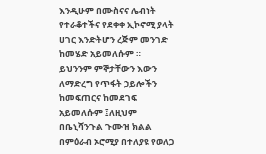እንዲሁም በሙስናና ሌብነት የተራቆተችና የደቀቀ ኢኮኖሚ ያላት ሀገር እንድትሆን ረጅም መንገድ ከመሄድ አይመለሱም ።
ይህንንም ምኞታቸውን እውን ለማድረግ የጥፋት ኃይሎችን ከመፍጠርና ከመደገፍ አይመለሱም ፤ለዚህም በቤኒሻንጉል ጉሙዝ ክልል በምዕራብ ኦሮሚያ በተለያዩ የወለጋ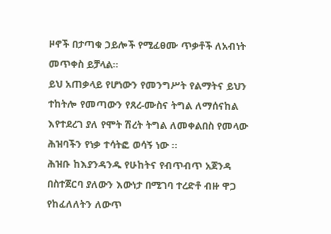ዞኖች በታጣቁ ኃይሎች የሚፈፀሙ ጥቃቶች ለአብነት መጥቀስ ይቻላል።
ይህ አጠቃላይ የሆነውን የመንግሥት የልማትና ይህን ተከትሎ የመጣውን የጸረ-ሙስና ትግል ለማሰናከል እየተደረገ ያለ የሞት ሽረት ትግል ለመቀልበስ የመላው ሕዝባችን የነቃ ተሳትፎ ወሳኝ ነው ፡፡
ሕዝቡ ከእያንዳንዱ የሁከትና የብጥብጥ አጀንዳ በስተጀርባ ያለውን እውነታ በሚገባ ተረድቶ ብዙ ዋጋ የከፈለለትን ለውጥ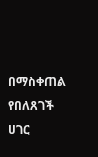በማስቀጠል የበለጸገች ሀገር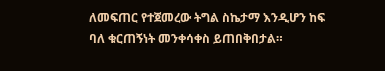ለመፍጠር የተጀመረው ትግል ስኬታማ እንዲሆን ከፍ ባለ ቁርጠኝነት መንቀሳቀስ ይጠበቅበታል።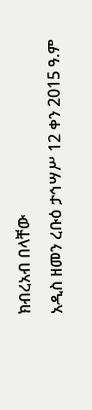ክብረአብ በላቸው
አዲስ ዘመን ረቡዕ ታኅሣሥ 12 ቀን 2015 ዓ.ም